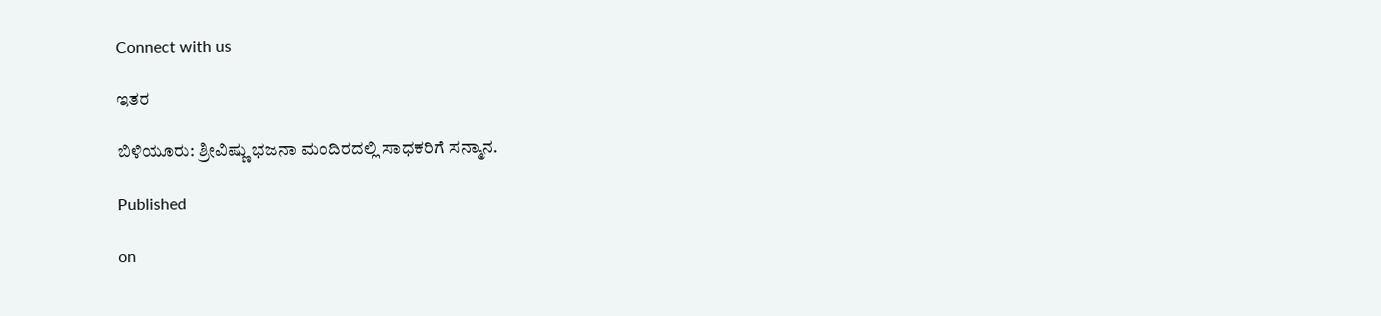Connect with us

ಇತರ

ಬಿಳಿಯೂರು: ಶ್ರೀವಿಷ್ಣು ಭಜನಾ ಮಂದಿರದಲ್ಲಿ ಸಾಧಕರಿಗೆ ಸನ್ಮಾನ.

Published

on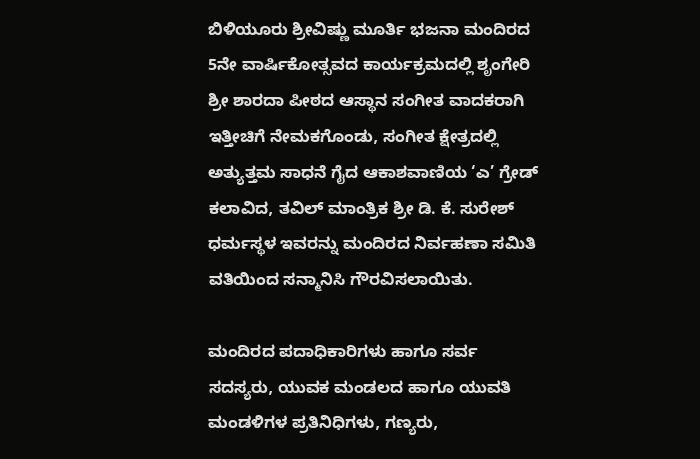ಬಿಳಿಯೂರು ಶ್ರೀವಿಷ್ಣು ಮೂರ್ತಿ ಭಜನಾ ಮಂದಿರದ 5ನೇ ವಾರ್ಷಿಕೋತ್ಸವದ ಕಾರ್ಯಕ್ರಮದಲ್ಲಿ ಶೃಂಗೇರಿ ಶ್ರೀ ಶಾರದಾ ಪೀಠದ ಆಸ್ಥಾನ ಸಂಗೀತ ವಾದಕರಾಗಿ ಇತ್ತೀಚಿಗೆ ನೇಮಕಗೊಂಡು, ಸಂಗೀತ ಕ್ಷೇತ್ರದಲ್ಲಿ ಅತ್ಯುತ್ತಮ ಸಾಧನೆ ಗೈದ ಆಕಾಶವಾಣಿಯ ‘ಎ’ ಗ್ರೇಡ್ ಕಲಾವಿದ, ತವಿಲ್ ಮಾಂತ್ರಿಕ ಶ್ರೀ ಡಿ. ಕೆ. ಸುರೇಶ್ ಧರ್ಮಸ್ಥಳ ಇವರನ್ನು ಮಂದಿರದ ನಿರ್ವಹಣಾ ಸಮಿತಿ ವತಿಯಿಂದ ಸನ್ಮಾನಿಸಿ ಗೌರವಿಸಲಾಯಿತು.

ಮಂದಿರದ ಪದಾಧಿಕಾರಿಗಳು ಹಾಗೂ ಸರ್ವ ಸದಸ್ಯರು, ಯುವಕ ಮಂಡಲದ ಹಾಗೂ ಯುವತಿ ಮಂಡಳಿಗಳ ಪ್ರತಿನಿಧಿಗಳು, ಗಣ್ಯರು,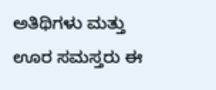ಅತಿಥಿಗಳು ಮತ್ತು ಊರ ಸಮಸ್ತರು ಈ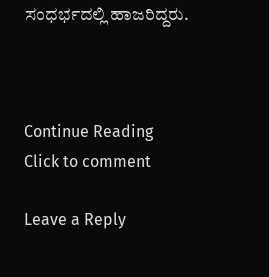ಸಂಧರ್ಭದಲ್ಲಿ ಹಾಜರಿದ್ದರು.



Continue Reading
Click to comment

Leave a Reply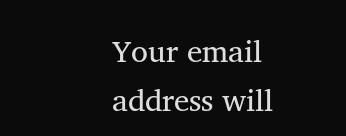Your email address will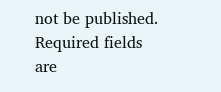not be published. Required fields are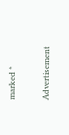marked *

Advertisement